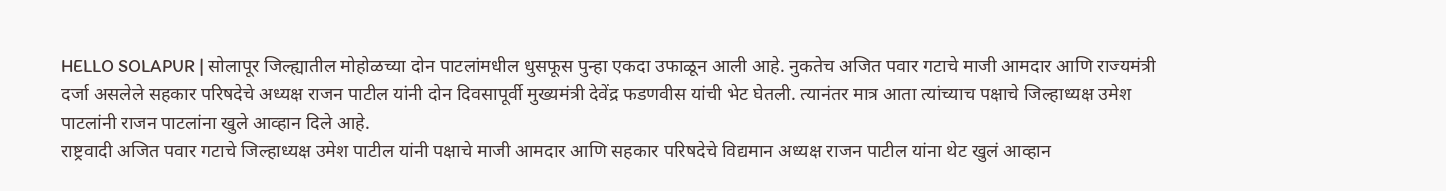HELLO SOLAPUR | सोलापूर जिल्ह्यातील मोहोळच्या दोन पाटलांमधील धुसफूस पुन्हा एकदा उफाळून आली आहे. नुकतेच अजित पवार गटाचे माजी आमदार आणि राज्यमंत्री दर्जा असलेले सहकार परिषदेचे अध्यक्ष राजन पाटील यांनी दोन दिवसापूर्वी मुख्यमंत्री देवेंद्र फडणवीस यांची भेट घेतली. त्यानंतर मात्र आता त्यांच्याच पक्षाचे जिल्हाध्यक्ष उमेश पाटलांनी राजन पाटलांना खुले आव्हान दिले आहे.
राष्ट्रवादी अजित पवार गटाचे जिल्हाध्यक्ष उमेश पाटील यांनी पक्षाचे माजी आमदार आणि सहकार परिषदेचे विद्यमान अध्यक्ष राजन पाटील यांना थेट खुलं आव्हान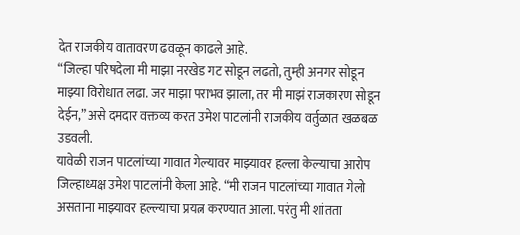देत राजकीय वातावरण ढवळून काढले आहे.
“जिल्हा परिषदेला मी माझा नरखेड गट सोडून लढतो, तुम्ही अनगर सोडून माझ्या विरोधात लढा. जर माझा पराभव झाला, तर मी माझं राजकारण सोडून देईन,” असे दमदार वक्तव्य करत उमेश पाटलांनी राजकीय वर्तुळात खळबळ उडवली.
यावेळी राजन पाटलांच्या गावात गेल्यावर माझ्यावर हल्ला केल्याचा आरोप जिल्हाध्यक्ष उमेश पाटलांनी केला आहे. “मी राजन पाटलांच्या गावात गेलो असताना माझ्यावर हल्ल्याचा प्रयत्न करण्यात आला. परंतु मी शांतता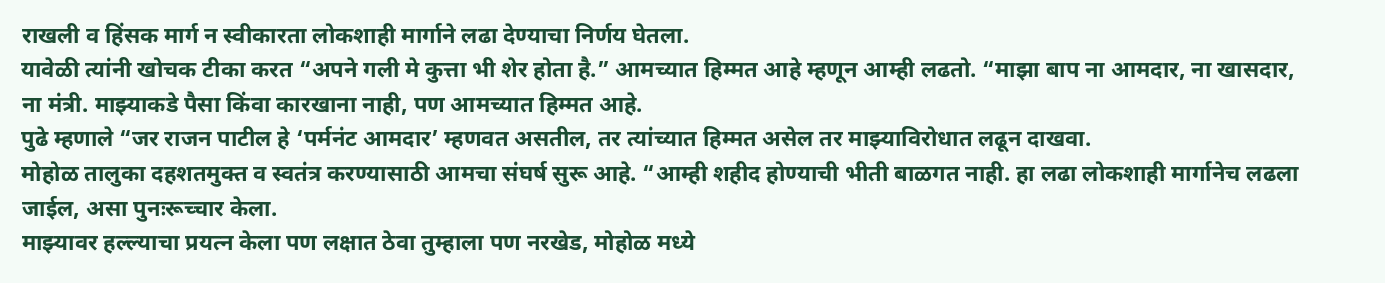राखली व हिंसक मार्ग न स्वीकारता लोकशाही मार्गाने लढा देण्याचा निर्णय घेतला.
यावेळी त्यांनी खोचक टीका करत “अपने गली मे कुत्ता भी शेर होता है.” आमच्यात हिम्मत आहे म्हणून आम्ही लढतो. “माझा बाप ना आमदार, ना खासदार, ना मंत्री. माझ्याकडे पैसा किंवा कारखाना नाही, पण आमच्यात हिम्मत आहे.
पुढे म्हणाले “जर राजन पाटील हे ‘पर्मनंट आमदार’ म्हणवत असतील, तर त्यांच्यात हिम्मत असेल तर माझ्याविरोधात लढून दाखवा.
मोहोळ तालुका दहशतमुक्त व स्वतंत्र करण्यासाठी आमचा संघर्ष सुरू आहे. “आम्ही शहीद होण्याची भीती बाळगत नाही. हा लढा लोकशाही मार्गानेच लढला जाईल, असा पुनःरूच्चार केला.
माझ्यावर हल्ल्याचा प्रयत्न केला पण लक्षात ठेवा तुम्हाला पण नरखेड, मोहोळ मध्ये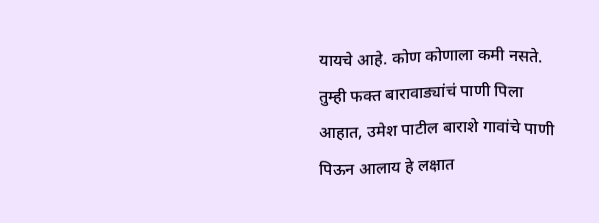यायचे आहे. कोण कोणाला कमी नसते. तुम्ही फक्त बारावाड्यांचं पाणी पिला आहात, उमेश पाटील बाराशे गावांचे पाणी पिऊन आलाय हे लक्षात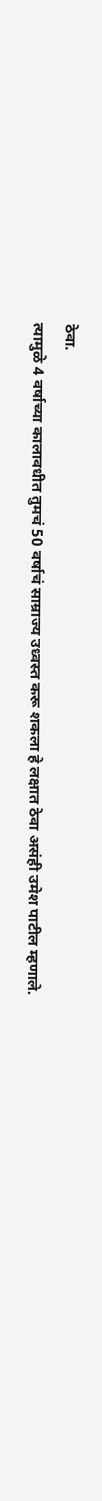ठेवा.
त्यामुळे 4 वर्षाच्या कालावधीत तुमचं 50 वर्षाचं साम्राज्य उध्वस्त करू शकला हे लक्षात ठेवा असंही उमेश पाटील म्हणाले.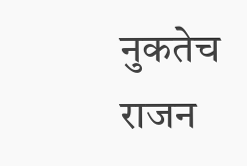नुकतेच राजन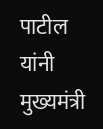पाटील यांनी मुख्यमंत्री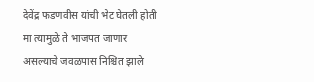देवेंद्र फडणवीस यांची भेट घेतली होती मा त्यामुळे ते भाजपत जाणार असल्याचे जवळपास निश्चित झाले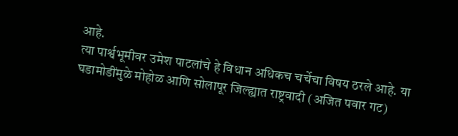आहे.
त्या पार्श्वभूमीवर उमेश पाटलांचे हे विधान अधिकच चर्चेचा विषय ठरले आहे. या घडामोडींमुळे मोहोळ आणि सोलापूर जिल्ह्यात राष्ट्रवादी (अजित पवार गट)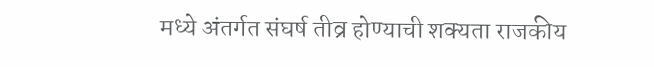मध्ये अंतर्गत संघर्ष तीव्र होण्याची शक्यता राजकीय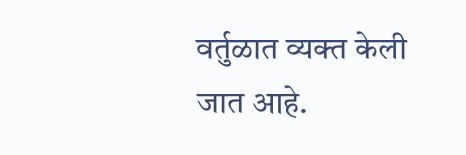वर्तुळात व्यक्त केली जात आहे.